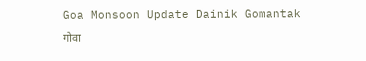Goa Monsoon Update Dainik Gomantak
गोवा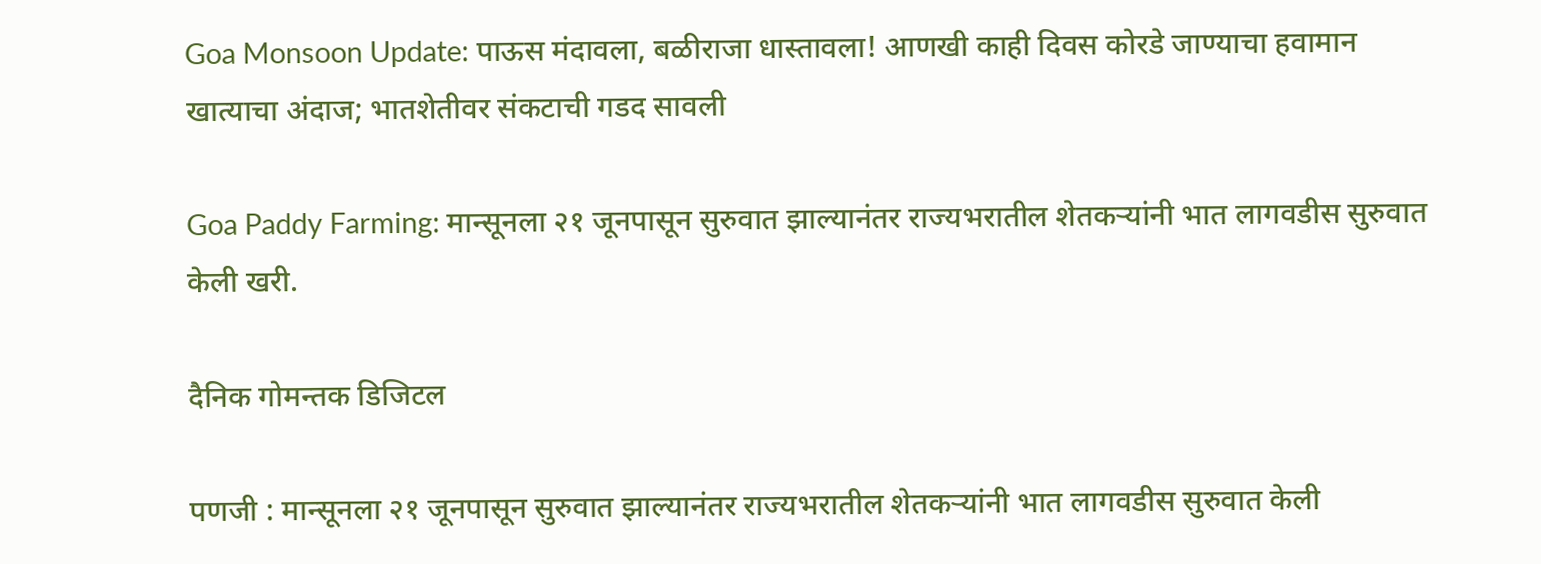Goa Monsoon Update: पाऊस मंदावला, बळीराजा धास्तावला! आणखी काही दिवस कोरडे जाण्याचा हवामान खात्याचा अंदाज; भातशेतीवर संकटाची गडद सावली

Goa Paddy Farming: मान्‍सूनला २१ जूनपासून सुरुवात झाल्‍यानंतर राज्‍यभरातील शेतकऱ्यांनी भात लागवडीस सुरुवात केली खरी.

दैनिक गोमन्तक डिजिटल

पणजी : मान्‍सूनला २१ जूनपासून सुरुवात झाल्‍यानंतर राज्‍यभरातील शेतकऱ्यांनी भात लागवडीस सुरुवात केली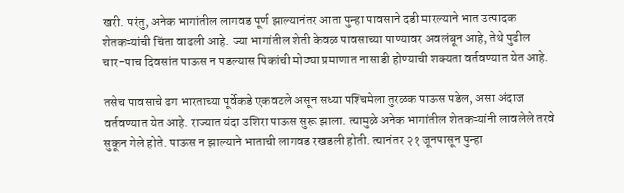खरी. परंतु, अनेक भागांतील लागवड पूर्ण झाल्‍यानंतर आता पुन्‍हा पावसाने दडी मारल्‍याने भात उत्‍पादक शेतकऱ्यांची चिंता वाढली आहे. ज्‍या भागांतील शेती केवळ पावसाच्‍या पाण्‍यावर अवलंबून आहे, तेथे पुढील चार-पाच दिवसांत पाऊस न पडल्‍यास पिकांची मोठ्या प्रमाणात नासाडी होण्‍याची शक्‍यता वर्तवण्‍यात येत आहे.

तसेच पावसाचे ढग भारताच्या पूर्वेकडे एकवटले असून सध्या पश्‍चिमेला तुरळक पाऊस पडेल, असा अंदाज वर्तवण्यात येत आहे. राज्‍यात यंदा उशिरा पाऊस सुरू झाला. त्‍यामुळे अनेक भागांतील शेतकऱ्यांनी लावलेले तरवे सुकून गेले होते. पाऊस न झाल्‍याने भाताची लागवड रखडली होती. त्‍यानंतर २१ जूनपासून पुन्हा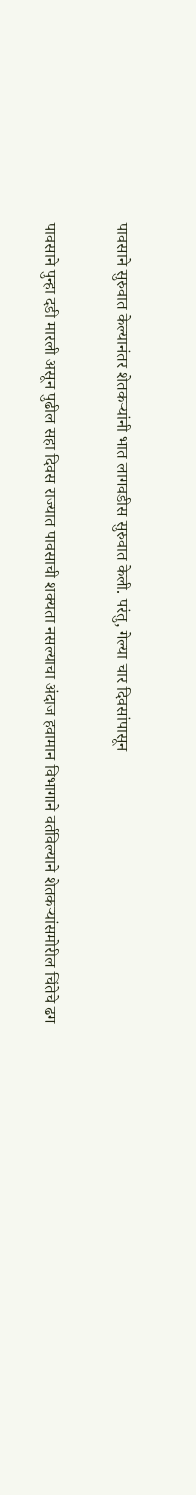पावसाने सुरुवात केल्‍यानंतर शेतकऱ्यांनी भात लागवडीस सुरुवात केली. परंतु, गेल्‍या चार दिवसांपासून

पावसाने पुन्‍हा दडी मारली असून पुढील सहा दिवस राज्‍यात पावसाची शक्‍यता नसल्‍याचा अंदाज हवामान विभागाने वर्तविल्‍याने शेतकऱ्यांसमोरील चिंतेचे ढग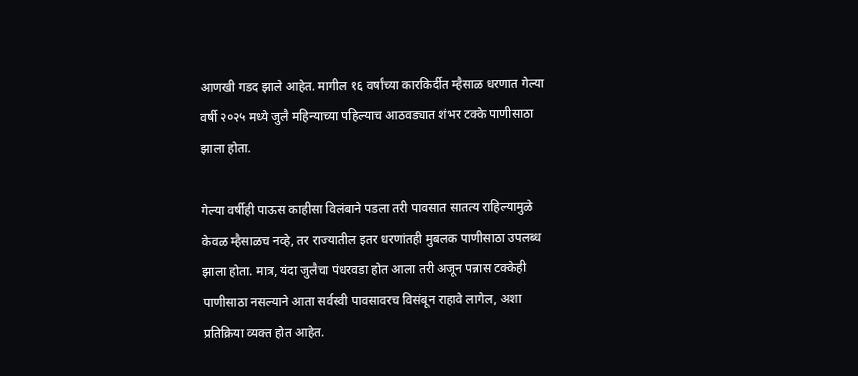आणखी गडद झाले आहेत. मागील १६ वर्षांच्या कारकिर्दीत म्हैसाळ धरणात गेल्या वर्षी २०२५ मध्ये जुलै महिन्याच्या पहिल्याच आठवड्यात शंभर टक्के पाणीसाठा झाला होता.

गेल्या वर्षीही पाऊस काहीसा विलंबाने पडला तरी पावसात सातत्य राहिल्यामुळे केवळ म्हैसाळच नव्हे, तर राज्यातील इतर धरणांतही मुबलक पाणीसाठा उपलब्ध झाला होता. मात्र, यंदा जुलैचा पंधरवडा होत आला तरी अजून पन्नास टक्केही पाणीसाठा नसल्याने आता सर्वस्वी पावसावरच विसंबून राहावे लागेल, अशा प्रतिक्रिया व्यक्त होत आहेत.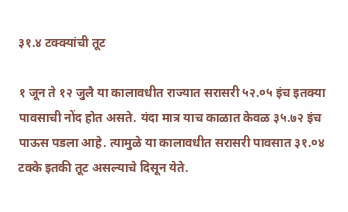३१.४ टक्‍क्‍यांची तूट

१ जून ते १२ जुलै या कालावधीत राज्‍यात सरासरी ५२.०५ इंच इतक्‍या पावसाची नोंद होत असते. यंदा मात्र याच काळात केवळ ३५.७२ इंच पाऊस पडला आहे. त्यामुळे या कालावधीत सरासरी पावसात ३१.०४ टक्‍के इतकी तूट असल्‍याचे दिसून येते.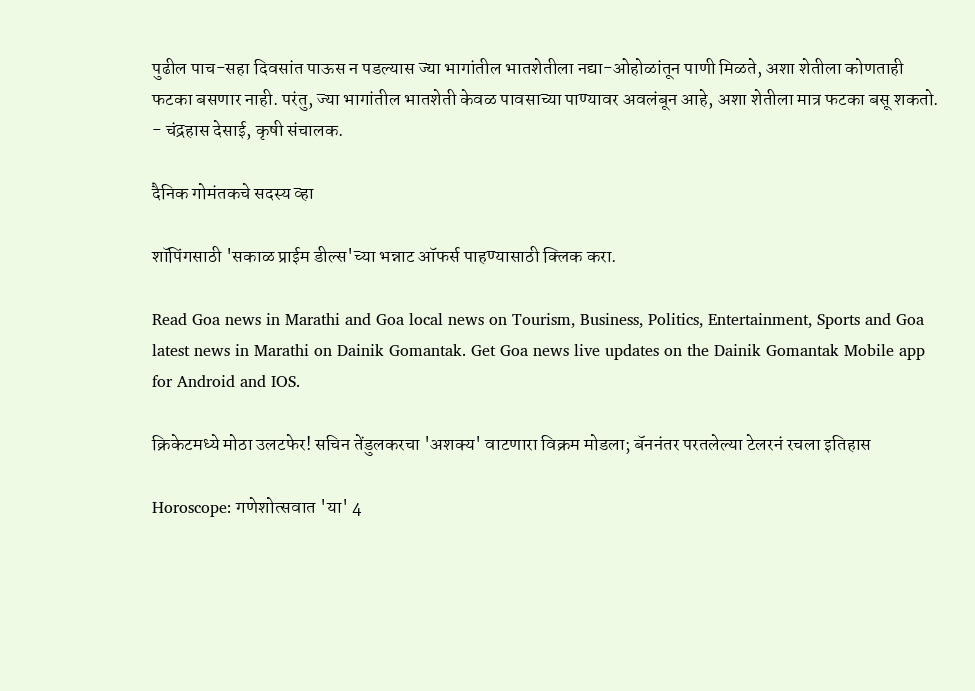पुढील पाच-सहा दिवसांत पाऊस न पडल्‍यास ज्‍या भागांतील भातशेतीला नद्या-ओहोळांतून पाणी मिळते, अशा शेतीला कोणताही फटका बसणार नाही. परंतु, ज्‍या भागांतील भातशेती केवळ पावसाच्‍या पाण्‍यावर अवलंबून आहे, अशा शेतीला मात्र फटका बसू शकतो. - चंद्रहास देसाई, कृषी संचालक.

दैनिक गोमंतकचे सदस्य व्हा

शॉपिंगसाठी 'सकाळ प्राईम डील्स'च्या भन्नाट ऑफर्स पाहण्यासाठी क्लिक करा.

Read Goa news in Marathi and Goa local news on Tourism, Business, Politics, Entertainment, Sports and Goa latest news in Marathi on Dainik Gomantak. Get Goa news live updates on the Dainik Gomantak Mobile app for Android and IOS.

क्रिकेटमध्ये मोठा उलटफेर! सचिन तेंडुलकरचा 'अशक्य' वाटणारा विक्रम मोडला; बॅननंतर परतलेल्या टेलरनं रचला इतिहास

Horoscope: गणेशोत्सवात 'या' 4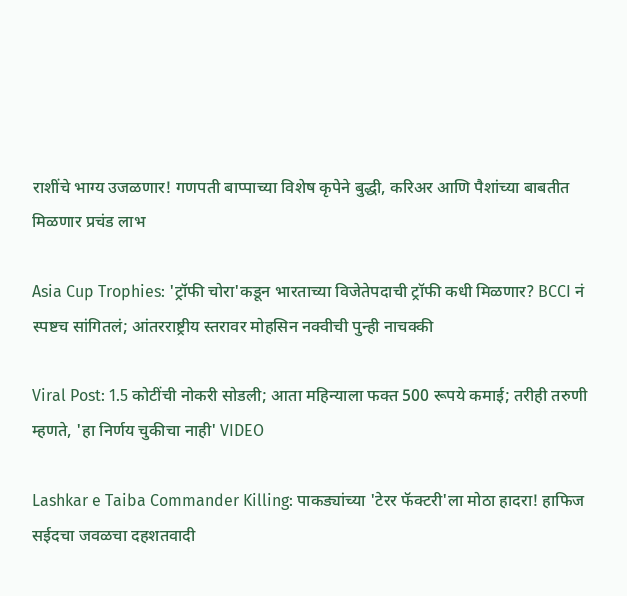राशींचे भाग्य उजळणार! गणपती बाप्पाच्या विशेष कृपेने बुद्धी, करिअर आणि पैशांच्या बाबतीत मिळणार प्रचंड लाभ

Asia Cup Trophies: 'ट्रॉफी चोरा'कडून भारताच्या विजेतेपदाची ट्रॉफी कधी मिळणार? BCCI नं स्पष्टच सांगितलं; आंतरराष्ट्रीय स्तरावर मोहसिन नक्वीची पुन्ही नाचक्की

Viral Post: 1.5 कोटींची नोकरी सोडली; आता महिन्याला फक्त 500 रूपये कमाई; तरीही तरुणी म्हणते, 'हा निर्णय चुकीचा नाही' VIDEO

Lashkar e Taiba Commander Killing: पाकड्यांच्या 'टेरर फॅक्टरी'ला मोठा हादरा! हाफिज सईदचा जवळचा दहशतवादी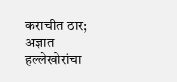कराचीत ठार; अज्ञात हल्लेखोरांचा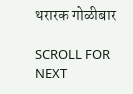थरारक गोळीबार

SCROLL FOR NEXT